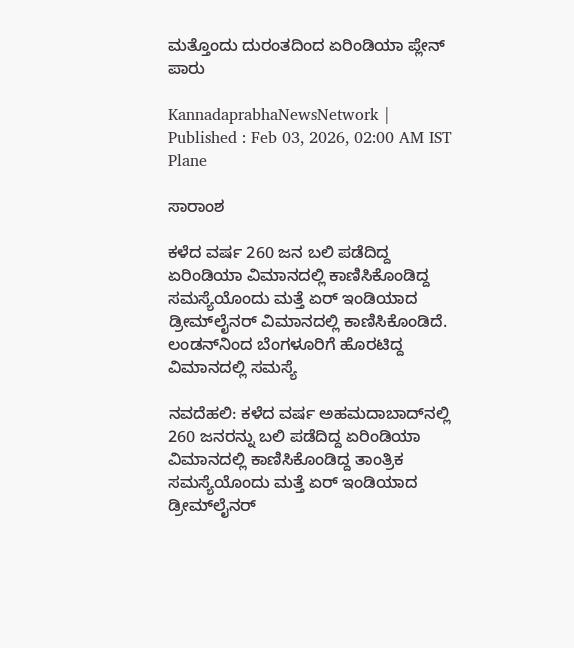ಮತ್ತೊಂದು ದುರಂತದಿಂದ ಏರಿಂಡಿಯಾ ಪ್ಲೇನ್‌ ಪಾರು

KannadaprabhaNewsNetwork |
Published : Feb 03, 2026, 02:00 AM IST
Plane

ಸಾರಾಂಶ

ಕಳೆದ ವರ್ಷ 260 ಜನ ಬಲಿ ಪಡೆದಿದ್ದ ಏರಿಂಡಿಯಾ ವಿಮಾನದಲ್ಲಿ ಕಾಣಿಸಿಕೊಂಡಿದ್ದ ಸಮಸ್ಯೆಯೊಂದು ಮತ್ತೆ ಏರ್‌ ಇಂಡಿಯಾದ ಡ್ರೀಮ್‌ಲೈನರ್‌ ವಿಮಾನದಲ್ಲಿ ಕಾಣಿಸಿಕೊಂಡಿದೆ. ಲಂಡನ್‌ನಿಂದ ಬೆಂಗಳೂರಿಗೆ ಹೊರಟಿದ್ದ ವಿಮಾನದಲ್ಲಿ ಸಮಸ್ಯೆ

ನವದೆಹಲಿ: ಕಳೆದ ವರ್ಷ ಅಹಮದಾಬಾದ್‌ನಲ್ಲಿ 260 ಜನರನ್ನು ಬಲಿ ಪಡೆದಿದ್ದ ಏರಿಂಡಿಯಾ ವಿಮಾನದಲ್ಲಿ ಕಾಣಿಸಿಕೊಂಡಿದ್ದ ತಾಂತ್ರಿಕ ಸಮಸ್ಯೆಯೊಂದು ಮತ್ತೆ ಏರ್‌ ಇಂಡಿಯಾದ ಡ್ರೀಮ್‌ಲೈನರ್‌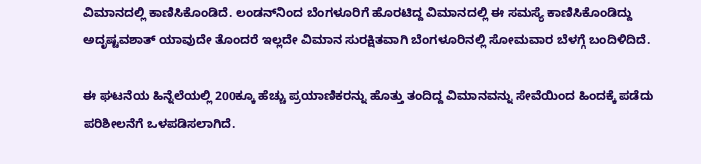ವಿಮಾನದಲ್ಲಿ ಕಾಣಿಸಿಕೊಂಡಿದೆ. ಲಂಡನ್‌ನಿಂದ ಬೆಂಗಳೂರಿಗೆ ಹೊರಟಿದ್ದ ವಿಮಾನದಲ್ಲಿ ಈ ಸಮಸ್ಯೆ ಕಾಣಿಸಿಕೊಂಡಿದ್ದು ಅದೃಷ್ಟವಶಾತ್‌ ಯಾವುದೇ ತೊಂದರೆ ಇಲ್ಲದೇ ವಿಮಾನ ಸುರಕ್ಷಿತವಾಗಿ ಬೆಂಗಳೂರಿನಲ್ಲಿ ಸೋಮವಾರ ಬೆಳಗ್ಗೆ ಬಂದಿಳಿದಿದೆ.

ಈ ಘಟನೆಯ ಹಿನ್ನೆಲೆಯಲ್ಲಿ 200ಕ್ಕೂ ಹೆಚ್ಚು ಪ್ರಯಾಣಿಕರನ್ನು ಹೊತ್ತು ತಂದಿದ್ದ ವಿಮಾನವನ್ನು ಸೇವೆಯಿಂದ ಹಿಂದಕ್ಕೆ ಪಡೆದು ಪರಿಶೀಲನೆಗೆ ಒಳಪಡಿಸಲಾಗಿದೆ.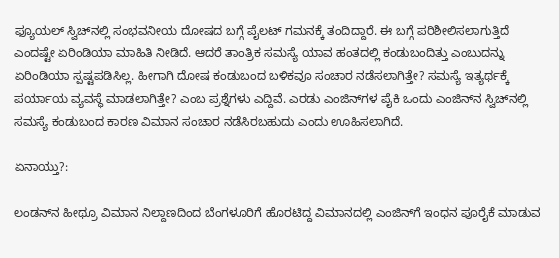ಫ್ಯೂಯಲ್‌ ಸ್ವಿಚ್‌ನಲ್ಲಿ ಸಂಭವನೀಯ ದೋಷದ ಬಗ್ಗೆ ಪೈಲಟ್‌ ಗಮನಕ್ಕೆ ತಂದಿದ್ದಾರೆ. ಈ ಬಗ್ಗೆ ಪರಿಶೀಲಿಸಲಾಗುತ್ತಿದೆ ಎಂದಷ್ಟೇ ಏರಿಂಡಿಯಾ ಮಾಹಿತಿ ನೀಡಿದೆ. ಆದರೆ ತಾಂತ್ರಿಕ ಸಮಸ್ಯೆ ಯಾವ ಹಂತದಲ್ಲಿ ಕಂಡುಬಂದಿತ್ತು ಎಂಬುದನ್ನು ಏರಿಂಡಿಯಾ ಸ್ಪಷ್ಟಪಡಿಸಿಲ್ಲ. ಹೀಗಾಗಿ ದೋಷ ಕಂಡುಬಂದ ಬಳಿಕವೂ ಸಂಚಾರ ನಡೆಸಲಾಗಿತ್ತೇ? ಸಮಸ್ಯೆ ಇತ್ಯರ್ಥಕ್ಕೆ ಪರ್ಯಾಯ ವ್ಯವಸ್ಥೆ ಮಾಡಲಾಗಿತ್ತೇ? ಎಂಬ ಪ್ರಶ್ನೆಗಳು ಎದ್ದಿವೆ. ಎರಡು ಎಂಜಿನ್‌ಗಳ ಪೈಕಿ ಒಂದು ಎಂಜಿನ್‌ನ ಸ್ವಿಚ್‌ನಲ್ಲಿ ಸಮಸ್ಯೆ ಕಂಡುಬಂದ ಕಾರಣ ವಿಮಾನ ಸಂಚಾರ ನಡೆಸಿರಬಹುದು ಎಂದು ಊಹಿಸಲಾಗಿದೆ.

ಏನಾಯ್ತು?:

ಲಂಡನ್‌ನ ಹೀಥ್ರೂ ವಿಮಾನ ನಿಲ್ದಾಣದಿಂದ ಬೆಂಗಳೂರಿಗೆ ಹೊರಟಿದ್ದ ವಿಮಾನದಲ್ಲಿ ಎಂಜಿನ್‌ಗೆ ಇಂಧನ ಪೂರೈಕೆ ಮಾಡುವ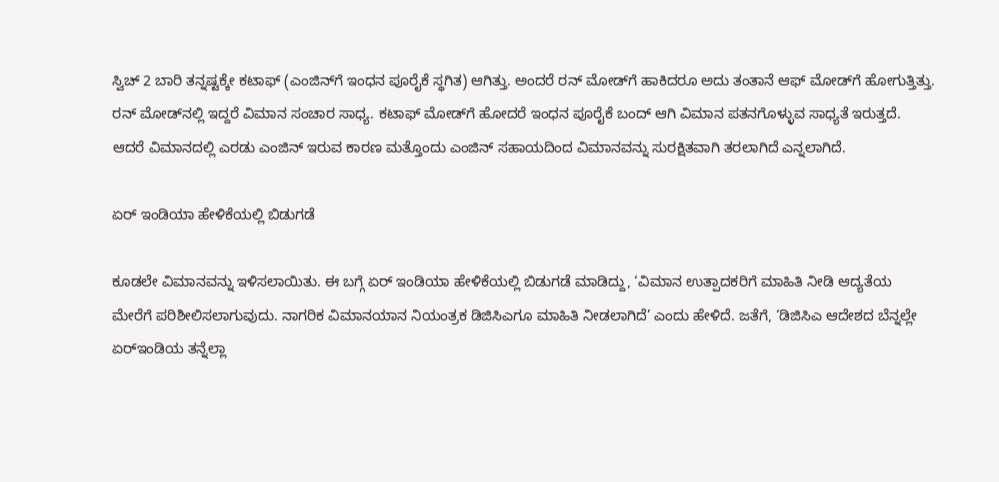ಸ್ವಿಚ್‌ 2 ಬಾರಿ ತನ್ನಷ್ಟಕ್ಕೇ ಕಟಾಫ್‌ (ಎಂಜಿನ್‌ಗೆ ಇಂಧನ ಪೂರೈಕೆ ಸ್ಥಗಿತ) ಆಗಿತ್ತು. ಅಂದರೆ ರನ್‌ ಮೋಡ್‌ಗೆ ಹಾಕಿದರೂ ಅದು ತಂತಾನೆ ಆಫ್‌ ಮೋಡ್‌ಗೆ ಹೋಗುತ್ತಿತ್ತು. ರನ್‌ ಮೋಡ್‌ನಲ್ಲಿ ಇದ್ದರೆ ವಿಮಾನ ಸಂಚಾರ ಸಾಧ್ಯ. ಕಟಾಫ್‌ ಮೋಡ್‌ಗೆ ಹೋದರೆ ಇಂಧನ ಪೂರೈಕೆ ಬಂದ್‌ ಆಗಿ ವಿಮಾನ ಪತನಗೊಳ್ಳುವ ಸಾಧ್ಯತೆ ಇರುತ್ತದೆ. ಆದರೆ ವಿಮಾನದಲ್ಲಿ ಎರಡು ಎಂಜಿನ್‌ ಇರುವ ಕಾರಣ ಮತ್ತೊಂದು ಎಂಜಿನ್ ಸಹಾಯದಿಂದ ವಿಮಾನವನ್ನು ಸುರಕ್ಷಿತವಾಗಿ ತರಲಾಗಿದೆ ಎನ್ನಲಾಗಿದೆ.

ಏರ್‌ ಇಂಡಿಯಾ ಹೇಳಿಕೆಯಲ್ಲಿ ಬಿಡುಗಡೆ

ಕೂಡಲೇ ವಿಮಾನವನ್ನು ಇಳಿಸಲಾಯಿತು. ಈ ಬಗ್ಗೆ ಏರ್‌ ಇಂಡಿಯಾ ಹೇಳಿಕೆಯಲ್ಲಿ ಬಿಡುಗಡೆ ಮಾಡಿದ್ದು, ‘ವಿಮಾನ ಉತ್ಪಾದಕರಿಗೆ ಮಾಹಿತಿ ನೀಡಿ ಆದ್ಯತೆಯ ಮೇರೆಗೆ ಪರಿಶೀಲಿಸಲಾಗುವುದು. ನಾಗರಿಕ ವಿಮಾನಯಾನ ನಿಯಂತ್ರಕ ಡಿಜಿಸಿಎಗೂ ಮಾಹಿತಿ ನೀಡಲಾಗಿದೆ’ ಎಂದು ಹೇಳಿದೆ. ಜತೆಗೆ, ‘ಡಿಜಿಸಿಎ ಆದೇಶದ ಬೆನ್ನಲ್ಲೇ ಏರ್‌ಇಂಡಿಯ ತನ್ನೆಲ್ಲಾ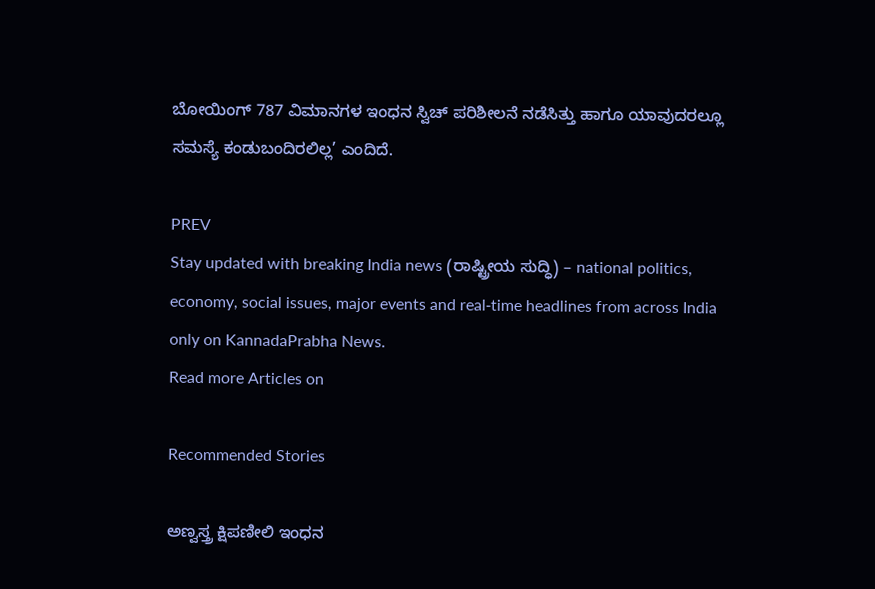ಬೋಯಿಂಗ್‌ 787 ವಿಮಾನಗಳ ಇಂಧನ ಸ್ವಿಚ್‌ ಪರಿಶೀಲನೆ ನಡೆಸಿತ್ತು ಹಾಗೂ ಯಾವುದರಲ್ಲೂ ಸಮಸ್ಯೆ ಕಂಡುಬಂದಿರಲಿಲ್ಲ’ ಎಂದಿದೆ.

PREV
Stay updated with breaking India news (ರಾಷ್ಟ್ರೀಯ ಸುದ್ಧಿ) – national politics, economy, social issues, major events and real‑time headlines from across India only on KannadaPrabha News.
Read more Articles on

Recommended Stories

ಅಣ್ವಸ್ತ್ರ ಕ್ಷಿಪಣೀಲಿ ಇಂಧನ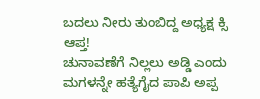ಬದಲು ನೀರು ತುಂಬಿದ್ದ ಅಧ್ಯಕ್ಷ ಕ್ಸಿ ಆಪ್ತ!
ಚುನಾವಣೆಗೆ ನಿಲ್ಲಲು ಅಡ್ಡಿ ಎಂದು ಮಗಳನ್ನೇ ಹತ್ಯೆಗೈದ ಪಾಪಿ ಅಪ್ಪ